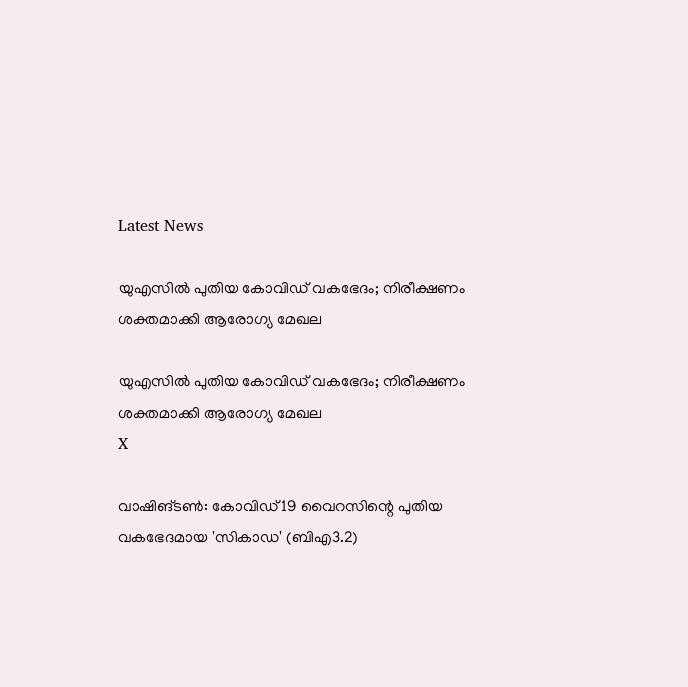Latest News

യുഎസില്‍ പുതിയ കോവിഡ് വകഭേദം; നിരീക്ഷണം ശക്തമാക്കി ആരോഗ്യ മേഖല

യുഎസില്‍ പുതിയ കോവിഡ് വകഭേദം; നിരീക്ഷണം ശക്തമാക്കി ആരോഗ്യ മേഖല
X

വാഷിങ്ടണ്‍: കോവിഡ്19 വൈറസിന്റെ പുതിയ വകഭേദമായ 'സികാഡ' (ബിഎ3.2)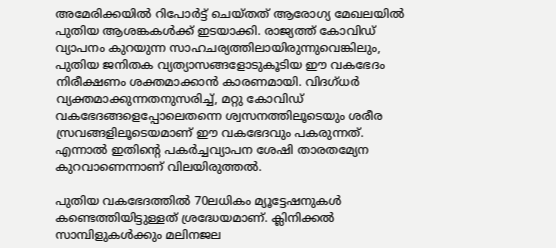അമേരിക്കയില്‍ റിപോര്‍ട്ട് ചെയ്തത് ആരോഗ്യ മേഖലയില്‍ പുതിയ ആശങ്കകള്‍ക്ക് ഇടയാക്കി. രാജ്യത്ത് കോവിഡ് വ്യാപനം കുറയുന്ന സാഹചര്യത്തിലായിരുന്നുവെങ്കിലും, പുതിയ ജനിതക വ്യത്യാസങ്ങളോടുകൂടിയ ഈ വകഭേദം നിരീക്ഷണം ശക്തമാക്കാന്‍ കാരണമായി. വിദഗ്ധര്‍ വ്യക്തമാക്കുന്നതനുസരിച്ച്, മറ്റു കോവിഡ് വകഭേദങ്ങളെപ്പോലെതന്നെ ശ്വസനത്തിലൂടെയും ശരീര സ്രവങ്ങളിലൂടെയമാണ് ഈ വകഭേദവും പകരുന്നത്. എന്നാല്‍ ഇതിന്റെ പകര്‍ച്ചവ്യാപന ശേഷി താരതമ്യേന കുറവാണെന്നാണ് വിലയിരുത്തല്‍.

പുതിയ വകഭേദത്തില്‍ 70ലധികം മ്യൂട്ടേഷനുകള്‍ കണ്ടെത്തിയിട്ടുള്ളത് ശ്രദ്ധേയമാണ്. ക്ലിനിക്കല്‍ സാമ്പിളുകള്‍ക്കും മലിനജല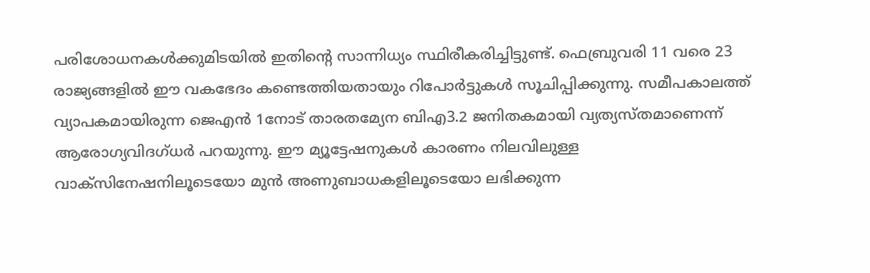പരിശോധനകള്‍ക്കുമിടയില്‍ ഇതിന്റെ സാന്നിധ്യം സ്ഥിരീകരിച്ചിട്ടുണ്ട്. ഫെബ്രുവരി 11 വരെ 23 രാജ്യങ്ങളില്‍ ഈ വകഭേദം കണ്ടെത്തിയതായും റിപോര്‍ട്ടുകള്‍ സൂചിപ്പിക്കുന്നു. സമീപകാലത്ത് വ്യാപകമായിരുന്ന ജെഎന്‍ 1നോട് താരതമ്യേന ബിഎ3.2 ജനിതകമായി വ്യത്യസ്തമാണെന്ന് ആരോഗ്യവിദഗ്ധര്‍ പറയുന്നു. ഈ മ്യൂട്ടേഷനുകള്‍ കാരണം നിലവിലുള്ള വാക്‌സിനേഷനിലൂടെയോ മുന്‍ അണുബാധകളിലൂടെയോ ലഭിക്കുന്ന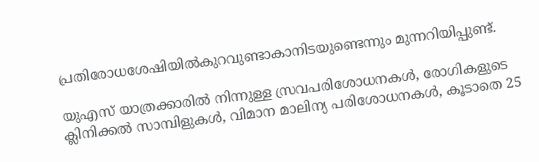പ്രതിരോധശേഷിയില്‍കുറവുണ്ടാകാനിടയുണ്ടെന്നും മുന്നറിയിപ്പുണ്ട്.

യുഎസ് യാത്രക്കാരില്‍ നിന്നുള്ള സ്രവപരിശോധനകള്‍, രോഗികളുടെ ക്ലിനിക്കല്‍ സാമ്പിളുകള്‍, വിമാന മാലിന്യ പരിശോധനകള്‍, കൂടാതെ 25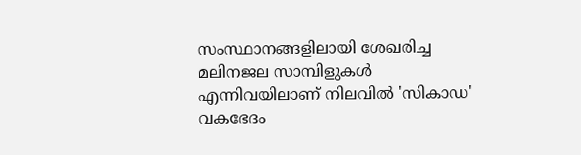സംസ്ഥാനങ്ങളിലായി ശേഖരിച്ച മലിനജല സാമ്പിളുകള്‍ എന്നിവയിലാണ് നിലവില്‍ 'സികാഡ' വകഭേദം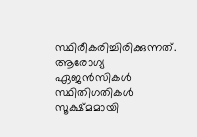സ്ഥിരീകരിച്ചിരിക്കുന്നത്. ആരോഗ്യ ഏജന്‍സികള്‍ സ്ഥിതിഗതികള്‍ സൂക്ഷ്മമായി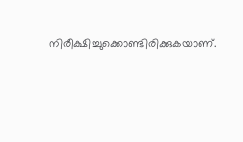നിരീക്ഷിച്ചുക്കൊണ്ടിരിക്കുകയാണ്.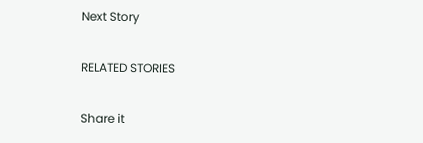Next Story

RELATED STORIES

Share it